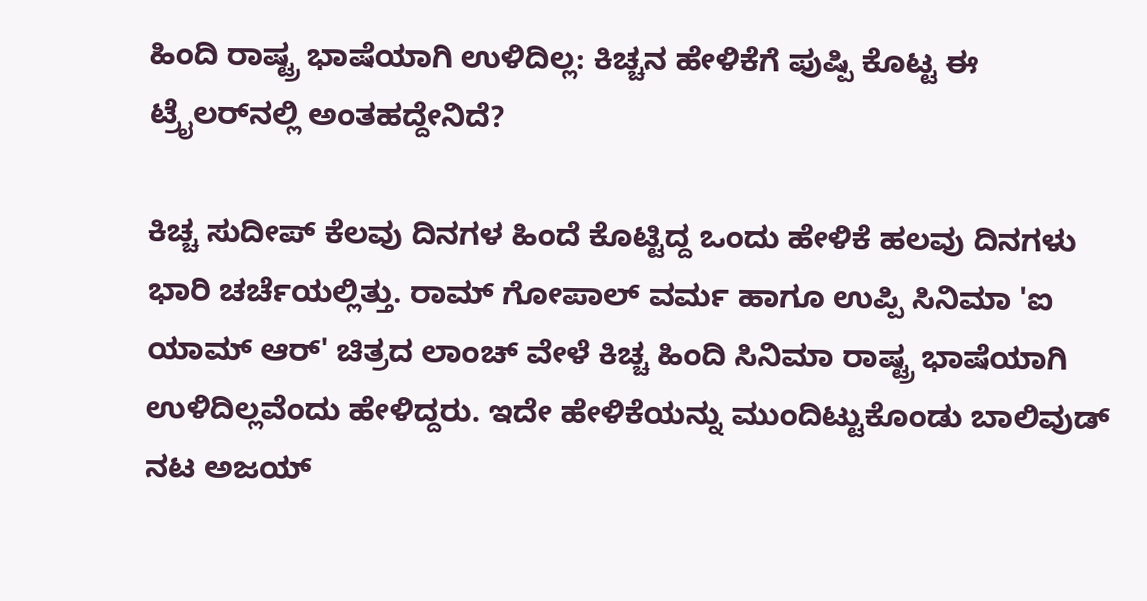ಹಿಂದಿ ರಾಷ್ಟ್ರ ಭಾಷೆಯಾಗಿ ಉಳಿದಿಲ್ಲ: ಕಿಚ್ಚನ ಹೇಳಿಕೆಗೆ ಪುಷ್ಪಿ ಕೊಟ್ಟ ಈ ಟ್ರೈಲರ್‌ನಲ್ಲಿ ಅಂತಹದ್ದೇನಿದೆ?

ಕಿಚ್ಚ ಸುದೀಪ್ ಕೆಲವು ದಿನಗಳ ಹಿಂದೆ ಕೊಟ್ಟಿದ್ದ ಒಂದು ಹೇಳಿಕೆ ಹಲವು ದಿನಗಳು ಭಾರಿ ಚರ್ಚೆಯಲ್ಲಿತ್ತು. ರಾಮ್ ಗೋಪಾಲ್ ವರ್ಮ ಹಾಗೂ ಉಪ್ಪಿ ಸಿನಿಮಾ 'ಐ ಯಾಮ್ ಆರ್' ಚಿತ್ರದ ಲಾಂಚ್ ವೇಳೆ ಕಿಚ್ಚ ಹಿಂದಿ ಸಿನಿಮಾ ರಾಷ್ಟ್ರ ಭಾಷೆಯಾಗಿ ಉಳಿದಿಲ್ಲವೆಂದು ಹೇಳಿದ್ದರು. ಇದೇ ಹೇಳಿಕೆಯನ್ನು ಮುಂದಿಟ್ಟುಕೊಂಡು ಬಾಲಿವುಡ್ ನಟ ಅಜಯ್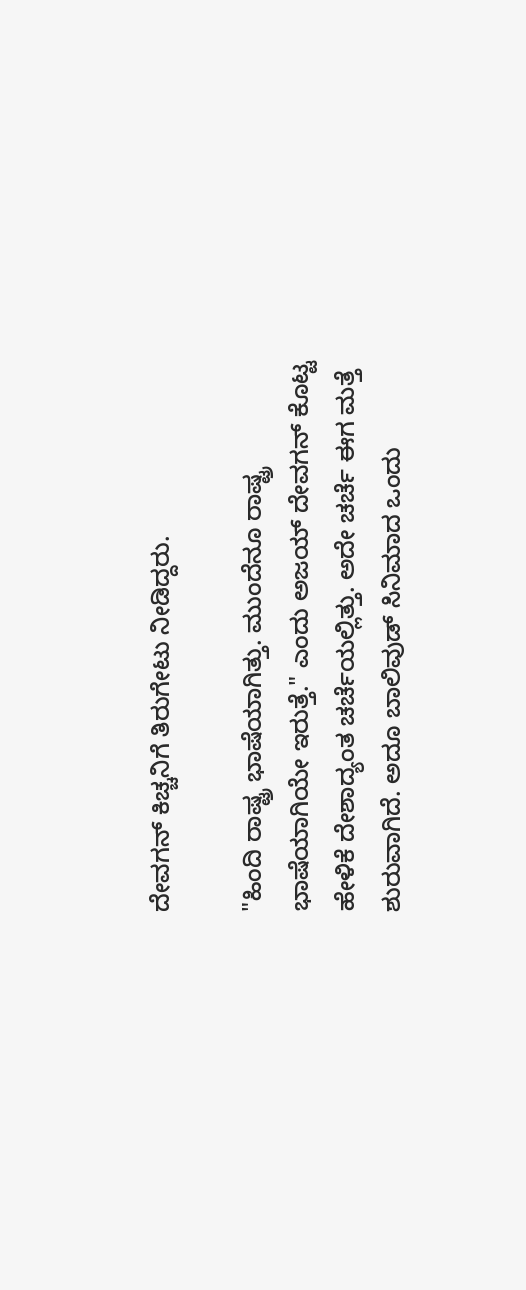ದೇವಗನ್ ಕಿಚ್ಚನಿಗೆ ತಿರುಗೇಟು ನೀಡಿದ್ದರು.

"ಹಿಂದಿ ರಾಷ್ಟ್ರ ಭಾಷೆಯಾಗಿತ್ತು. ಮುಂದೆನೂ ರಾಷ್ಟ್ರ ಭಾಷೆಯಾಗಿಯೇ ಇರುತ್ತೆ." ಎಂದು ಅಜಯ್ ದೇವಗನ್ ಕೊಟ್ಟ ಹೇಳಿಕೆ ದೇಶಾದ್ಯಂತ ಚರ್ಚೆಯಲ್ಲಿತ್ತು. ಅದೇ ಚರ್ಚೆ ಈಗ ಮತ್ತೆ ಶುರುವಾಗಿದೆ. ಅದೂ ಬಾಲಿವುಡ್ ಸಿನಿಮಾದ ಒಂದು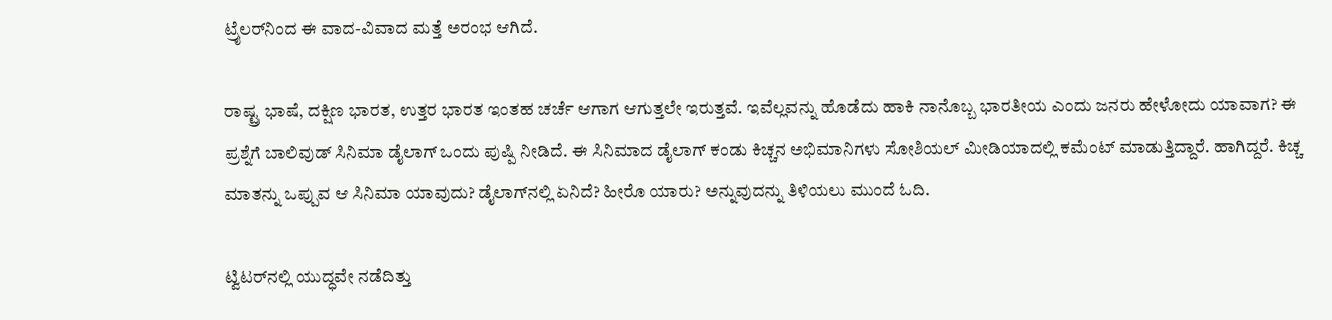ಟ್ರೈಲರ್‌ನಿಂದ ಈ ವಾದ-ವಿವಾದ ಮತ್ತೆ ಅರಂಭ ಆಗಿದೆ.

ರಾಷ್ಟ್ರ ಭಾಷೆ, ದಕ್ಷಿಣ ಭಾರತ, ಉತ್ತರ ಭಾರತ ಇಂತಹ ಚರ್ಚೆ ಆಗಾಗ ಆಗುತ್ತಲೇ ಇರುತ್ತವೆ. ಇವೆಲ್ಲವನ್ನು ಹೊಡೆದು ಹಾಕಿ ನಾನೊಬ್ಬ ಭಾರತೀಯ ಎಂದು ಜನರು ಹೇಳೋದು ಯಾವಾಗ? ಈ ಪ್ರಶ್ನೆಗೆ ಬಾಲಿವುಡ್ ಸಿನಿಮಾ ಡೈಲಾಗ್ ಒಂದು ಪುಷ್ಪಿ ನೀಡಿದೆ. ಈ ಸಿನಿಮಾದ ಡೈಲಾಗ್ ಕಂಡು ಕಿಚ್ಚನ ಅಭಿಮಾನಿಗಳು ಸೋಶಿಯಲ್ ಮೀಡಿಯಾದಲ್ಲಿ ಕಮೆಂಟ್ ಮಾಡುತ್ತಿದ್ದಾರೆ. ಹಾಗಿದ್ದರೆ. ಕಿಚ್ಚ ಮಾತನ್ನು ಒಪ್ಪುವ ಆ ಸಿನಿಮಾ ಯಾವುದು? ಡೈಲಾಗ್‌ನಲ್ಲಿ ಏನಿದೆ? ಹೀರೊ ಯಾರು? ಅನ್ನುವುದನ್ನು ತಿಳಿಯಲು ಮುಂದೆ ಓದಿ.

ಟ್ವಿಟರ್‌ನಲ್ಲಿ ಯುದ್ಧವೇ ನಡೆದಿತ್ತು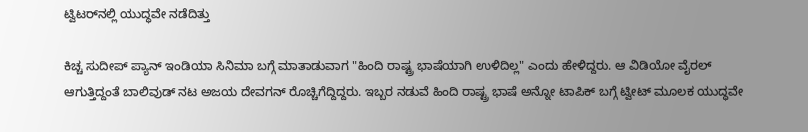ಟ್ವಿಟರ್‌ನಲ್ಲಿ ಯುದ್ಧವೇ ನಡೆದಿತ್ತು

ಕಿಚ್ಚ ಸುದೀಪ್ ಪ್ಯಾನ್ ಇಂಡಿಯಾ ಸಿನಿಮಾ ಬಗ್ಗೆ ಮಾತಾಡುವಾಗ "ಹಿಂದಿ ರಾಷ್ಟ್ರ ಭಾಷೆಯಾಗಿ ಉಳಿದಿಲ್ಲ" ಎಂದು ಹೇಳಿದ್ದರು. ಆ ವಿಡಿಯೋ ವೈರಲ್ ಆಗುತ್ತಿದ್ದಂತೆ ಬಾಲಿವುಡ್ ನಟ ಅಜಯ ದೇವಗನ್ ರೊಚ್ಚಿಗೆದ್ದಿದ್ದರು. ಇಬ್ಬರ ನಡುವೆ ಹಿಂದಿ ರಾಷ್ಟ್ರ ಭಾಷೆ ಅನ್ನೋ ಟಾಪಿಕ್ ಬಗ್ಗೆ ಟ್ವೀಟ್ ಮೂಲಕ ಯುದ್ಧವೇ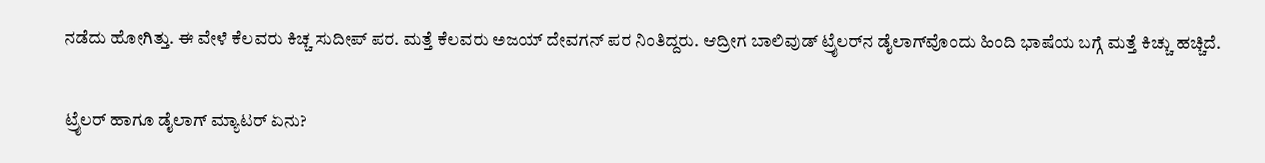ನಡೆದು ಹೋಗಿತ್ತು. ಈ ವೇಳೆ ಕೆಲವರು ಕಿಚ್ಚ ಸುದೀಪ್ ಪರ. ಮತ್ತೆ ಕೆಲವರು ಅಜಯ್ ದೇವಗನ್ ಪರ ನಿಂತಿದ್ದರು. ಆದ್ರೀಗ ಬಾಲಿವುಡ್ ಟ್ರೈಲರ್‌ನ ಡೈಲಾಗ್‌ವೊಂದು ಹಿಂದಿ ಭಾಷೆಯ ಬಗ್ಗೆ ಮತ್ತೆ ಕಿಚ್ಚು ಹಚ್ಚಿದೆ.

ಟ್ರೈಲರ್ ಹಾಗೂ ಡೈಲಾಗ್ ಮ್ಯಾಟರ್ ಏನು?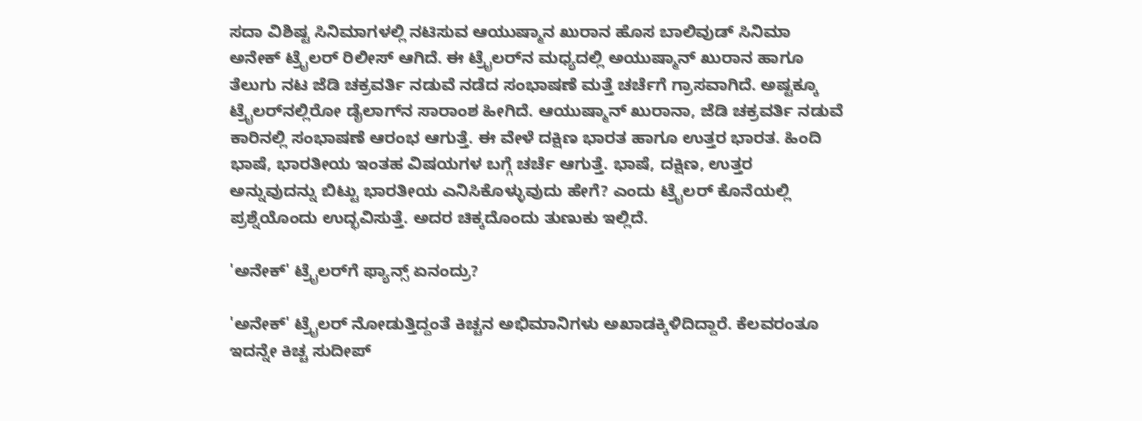ಸದಾ ವಿಶಿಷ್ಟ ಸಿನಿಮಾಗಳಲ್ಲಿ ನಟಿಸುವ ಆಯುಷ್ಮಾನ ಖುರಾನ ಹೊಸ ಬಾಲಿವುಡ್‌ ಸಿನಿಮಾ ಅನೇಕ್ ಟ್ರೈಲರ್ ರಿಲೀಸ್ ಆಗಿದೆ. ಈ ಟ್ರೈಲರ್‌ನ ಮಧ್ಯದಲ್ಲಿ ಅಯುಷ್ಮಾನ್ ಖುರಾನ ಹಾಗೂ ತೆಲುಗು ನಟ ಜೆಡಿ ಚಕ್ರವರ್ತಿ ನಡುವೆ ನಡೆದ ಸಂಭಾಷಣೆ ಮತ್ತೆ ಚರ್ಚೆಗೆ ಗ್ರಾಸವಾಗಿದೆ. ಅಷ್ಟಕ್ಕೂ ಟ್ರೈಲರ್‌ನಲ್ಲಿರೋ ಡೈಲಾಗ್‌ನ ಸಾರಾಂಶ ಹೀಗಿದೆ. ಆಯುಷ್ಮಾನ್ ಖುರಾನಾ, ಜೆಡಿ ಚಕ್ರವರ್ತಿ ನಡುವೆ ಕಾರಿನಲ್ಲಿ ಸಂಭಾಷಣೆ ಆರಂಭ ಆಗುತ್ತೆ. ಈ ವೇಳೆ ದಕ್ಷಿಣ ಭಾರತ ಹಾಗೂ ಉತ್ತರ ಭಾರತ. ಹಿಂದಿ ಭಾಷೆ, ಭಾರತೀಯ ಇಂತಹ ವಿಷಯಗಳ ಬಗ್ಗೆ ಚರ್ಚೆ ಆಗುತ್ತೆ. ಭಾಷೆ, ದಕ್ಷಿಣ, ಉತ್ತರ ಅನ್ನುವುದನ್ನು ಬಿಟ್ಟು ಭಾರತೀಯ ಎನಿಸಿಕೊಳ್ಳುವುದು ಹೇಗೆ? ಎಂದು ಟ್ರೈಲರ್ ಕೊನೆಯಲ್ಲಿ ಪ್ರಶ್ನೆಯೊಂದು ಉದ್ಭವಿಸುತ್ತೆ. ಅದರ ಚಿಕ್ಕದೊಂದು ತುಣುಕು ಇಲ್ಲಿದೆ.

'ಅನೇಕ್' ಟ್ರೈಲರ್‌ಗೆ ಫ್ಯಾನ್ಸ್ ಏನಂದ್ರು?

'ಅನೇಕ್' ಟ್ರೈಲರ್ ನೋಡುತ್ತಿದ್ದಂತೆ ಕಿಚ್ಚನ ಅಭಿಮಾನಿಗಳು ಅಖಾಡಕ್ಕಿಳಿದಿದ್ದಾರೆ. ಕೆಲವರಂತೂ ಇದನ್ನೇ ಕಿಚ್ಚ ಸುದೀಪ್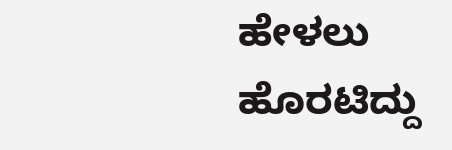ಹೇಳಲು ಹೊರಟಿದ್ದು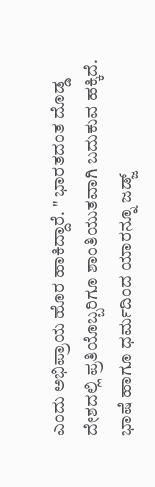ಎಂದು ಅಭಿಪ್ರಾಯ ಹೊರ ಹಾಕಿದ್ದಾರೆ. " ಭಾರತದಂತ ದೊಡ್ಡ ದೇಶದಲ್ಲಿ ಪ್ರತಿಯೊಬ್ಬರಿಗೂ ಶಾಂತಿಯುತವಾಗಿ ಬದುಕುವ ಹಕ್ಕಿದೆ. ಭಾಷೆ ಹಾಗೂ ಧರ್ಮದಿಂದ ಯಾರನ್ನೂ ಜಡ್ಜ್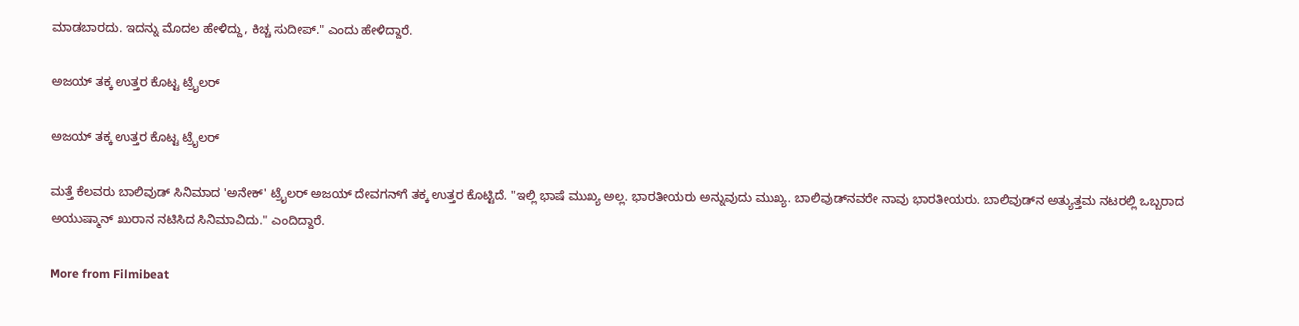ಮಾಡಬಾರದು. ಇದನ್ನು ಮೊದಲ ಹೇಳಿದ್ದು, ಕಿಚ್ಚ ಸುದೀಪ್." ಎಂದು ಹೇಳಿದ್ದಾರೆ.

ಅಜಯ್ ತಕ್ಕ ಉತ್ತರ ಕೊಟ್ಟ ಟ್ರೈಲರ್

ಅಜಯ್ ತಕ್ಕ ಉತ್ತರ ಕೊಟ್ಟ ಟ್ರೈಲರ್

ಮತ್ತೆ ಕೆಲವರು ಬಾಲಿವುಡ್ ಸಿನಿಮಾದ 'ಅನೇಕ್' ಟ್ರೈಲರ್ ಅಜಯ್ ದೇವಗನ್‌ಗೆ ತಕ್ಕ ಉತ್ತರ ಕೊಟ್ಟಿದೆ. "ಇಲ್ಲಿ ಭಾಷೆ ಮುಖ್ಯ ಅಲ್ಲ. ಭಾರತೀಯರು ಅನ್ನುವುದು ಮುಖ್ಯ. ಬಾಲಿವುಡ್‌ನವರೇ ನಾವು ಭಾರತೀಯರು. ಬಾಲಿವುಡ್‌ನ ಅತ್ಯುತ್ತಮ ನಟರಲ್ಲಿ ಒಬ್ಬರಾದ ಅಯುಷ್ಮಾನ್ ಖುರಾನ ನಟಿಸಿದ ಸಿನಿಮಾವಿದು." ಎಂದಿದ್ದಾರೆ.

More from Filmibeat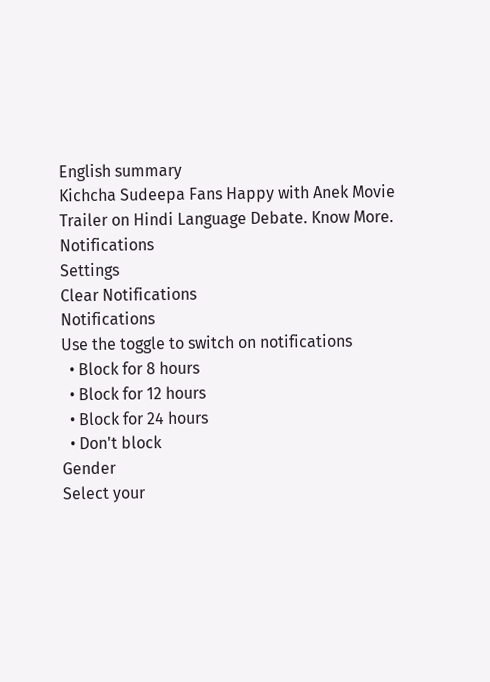English summary
Kichcha Sudeepa Fans Happy with Anek Movie Trailer on Hindi Language Debate. Know More.
Notifications
Settings
Clear Notifications
Notifications
Use the toggle to switch on notifications
  • Block for 8 hours
  • Block for 12 hours
  • Block for 24 hours
  • Don't block
Gender
Select your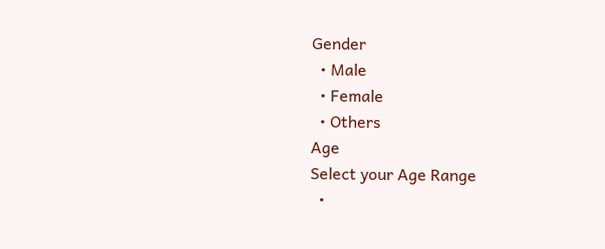Gender
  • Male
  • Female
  • Others
Age
Select your Age Range
  •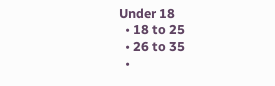Under 18
  • 18 to 25
  • 26 to 35
  •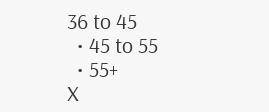36 to 45
  • 45 to 55
  • 55+
X